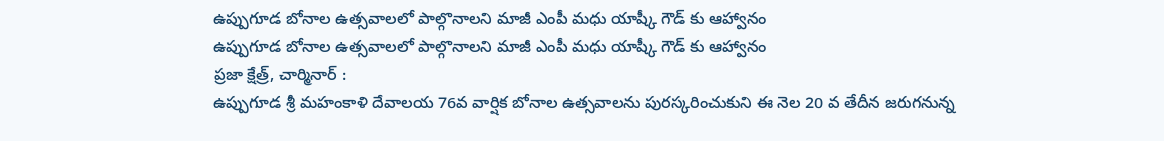ఉప్పుగూడ బోనాల ఉత్సవాలలో పాల్గొనాలని మాజీ ఎంపీ మధు యాష్కీ గౌడ్ కు ఆహ్వానం
ఉప్పుగూడ బోనాల ఉత్సవాలలో పాల్గొనాలని మాజీ ఎంపీ మధు యాష్కీ గౌడ్ కు ఆహ్వానం
ప్రజా క్షేత్ర్, చార్మినార్ :
ఉప్పుగూడ శ్రీ మహంకాళి దేవాలయ 76వ వార్షిక బోనాల ఉత్సవాలను పురస్కరించుకుని ఈ నెల 20 వ తేదీన జరుగనున్న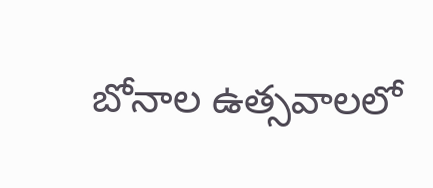బోనాల ఉత్సవాలలో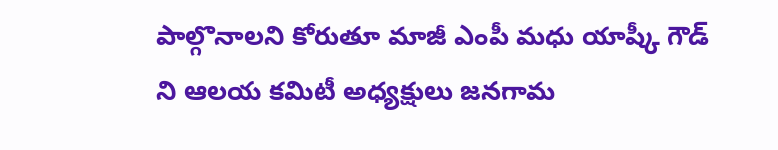పాల్గొనాలని కోరుతూ మాజీ ఎంపీ మధు యాష్కీ గౌడ్ ని ఆలయ కమిటీ అధ్యక్షులు జనగామ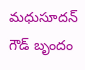మధుసూదన్ గౌడ్ బృందం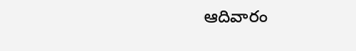ఆదివారం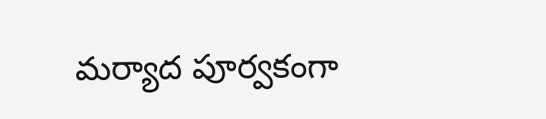మర్యాద పూర్వకంగా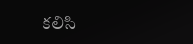కలిసి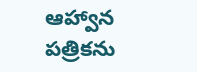ఆహ్వాన పత్రికను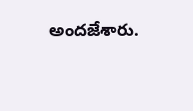అందజేశారు.